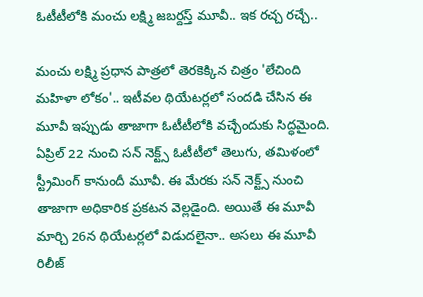ఓటీటీలోకి మంచు లక్ష్మి జబర్దస్త్ మూవీ.. ఇక రచ్చ రచ్చే..

మంచు లక్ష్మి ప్రధాన పాత్రలో తెరకెక్కిన చిత్రం 'లేచింది మహిళా లోకం'.. ఇటీవల థియేటర్లలో సందడి చేసిన ఈ మూవీ ఇప్పుడు తాజాగా ఓటీటీలోకి వచ్చేందుకు సిద్ధమైంది. ఏప్రిల్ 22 నుంచి సన్ నెక్ట్స్ ఓటీటీలో తెలుగు, తమిళంలో స్ట్రీమింగ్ కానుందీ మూవీ. ఈ మేరకు సన్ నెక్ట్స్ నుంచి తాజాగా అధికారిక ప్రకటన వెల్లడైంది. అయితే ఈ మూవీ మార్చి 26న థియేటర్లలో విడుదలైనా.. అసలు ఈ మూవీ రిలీజ్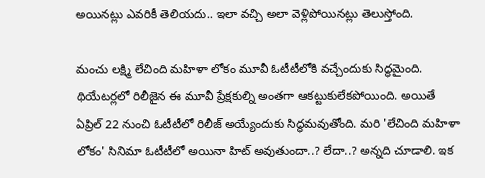అయినట్లు ఎవరికీ తెలియదు.. ఇలా వచ్చి అలా వెళ్లిపోయినట్లు తెలుస్తోంది.

మంచు లక్ష్మి లేచింది మహిళా లోకం మూవీ ఓటీటీలోకి వచ్చేందుకు సిద్ధమైంది. థియేటర్లలో రిలీజైన ఈ మూవీ ప్రేక్షకుల్ని అంతగా ఆకట్టుకులేకపోయింది. అయితే ఏప్రిల్ 22 నుంచి ఓటీటీలో రిలీజ్ అయ్యేందుకు సిద్ధమవుతోంది. మరి 'లేచింది మహిళా లోకం' సినిమా ఓటీటీలో అయినా హిట్ అవుతుందా..? లేదా..? అన్నది చూడాలి. ఇక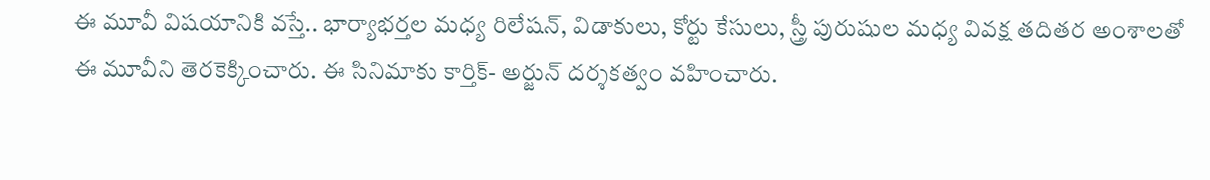ఈ మూవీ విషయానికి వస్తే.. భార్యాభర్తల మధ్య రిలేషన్, విడాకులు, కోర్టు కేసులు, స్త్రీ పురుషుల మధ్య వివక్ష తదితర అంశాలతో ఈ మూవీని తెరకెక్కించారు. ఈ సినిమాకు కార్తిక్- అర్జున్ దర్శకత్వం వహించారు.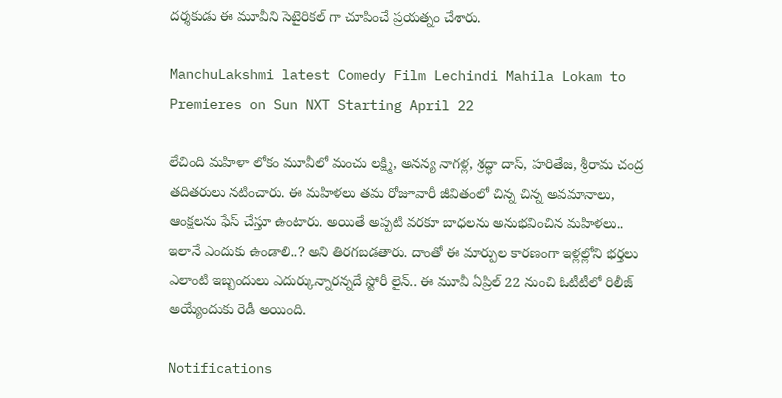దర్శకుడు ఈ మూవీని సెటైరికల్ గా చూపించే ప్రయత్నం చేశారు.

ManchuLakshmi latest Comedy Film Lechindi Mahila Lokam to Premieres on Sun NXT Starting April 22

లేచింది మహిళా లోకం మూవీలో మంచు లక్ష్మి, అనన్య నాగళ్ల, శ్రద్ధా దాస్, హరితేజ, శ్రీరామ చంద్ర తదితరులు నటించారు. ఈ మహిళలు తమ రోజూవారీ జీవితంలో చిన్న చిన్న అవమానాలు, ఆంక్షలను ఫేస్ చేస్తూ ఉంటారు. అయితే అప్పటి వరకూ బాధలను అనుభవించిన మహిళలు.. ఇలానే ఎందుకు ఉండాలి..? అని తిరగబడతారు. దాంతో ఈ మార్పుల కారణంగా ఇళ్లల్లోని భర్తలు ఎలాంటి ఇబ్బందులు ఎదుర్కున్నారన్నదే స్టోరీ లైన్.. ఈ మూవీ ఏప్రిల్ 22 నుంచి ఓటీటీలో రిలీజ్ అయ్యేందుకు రెడీ అయింది.

Notifications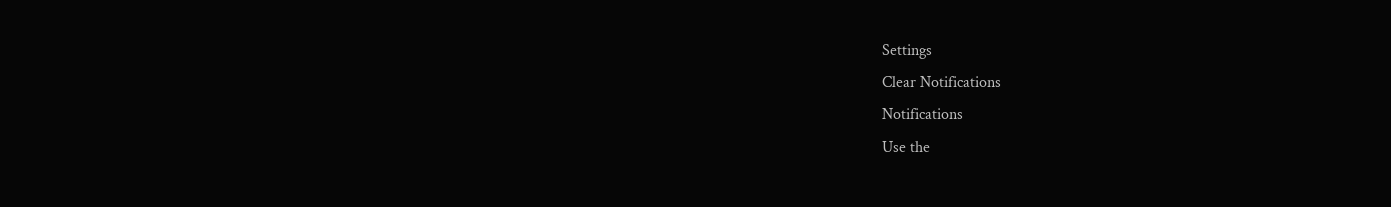Settings
Clear Notifications
Notifications
Use the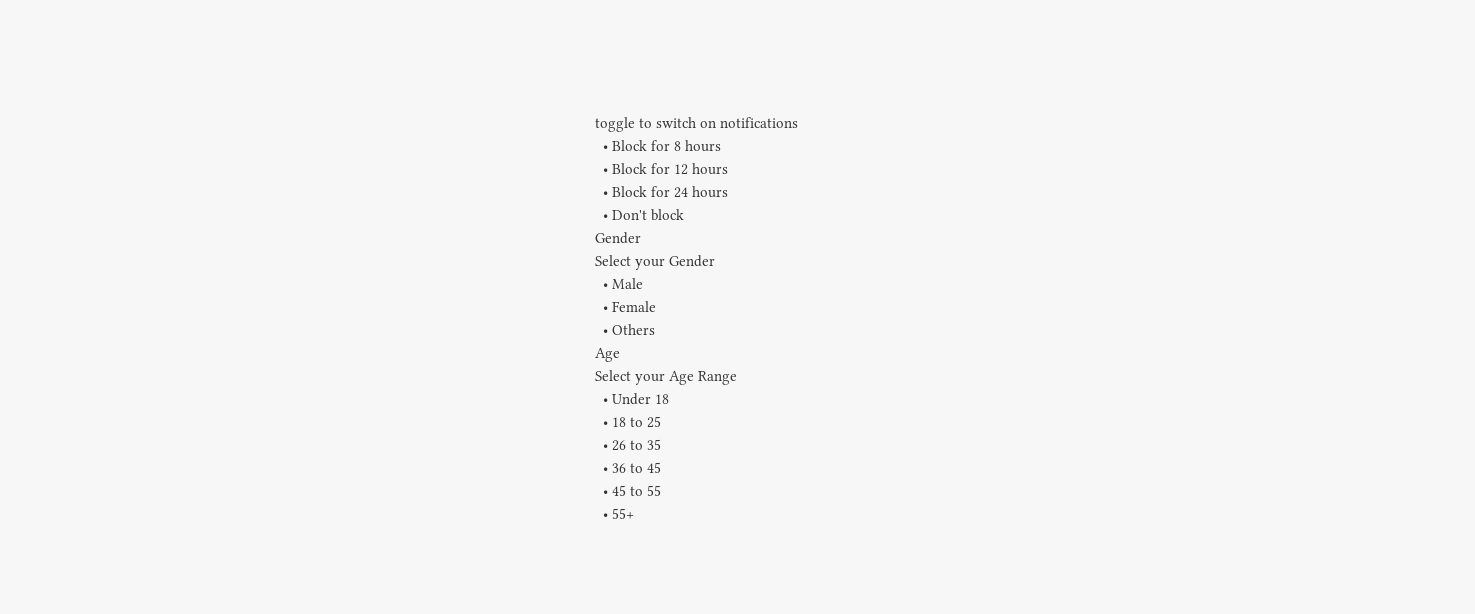toggle to switch on notifications
  • Block for 8 hours
  • Block for 12 hours
  • Block for 24 hours
  • Don't block
Gender
Select your Gender
  • Male
  • Female
  • Others
Age
Select your Age Range
  • Under 18
  • 18 to 25
  • 26 to 35
  • 36 to 45
  • 45 to 55
  • 55+